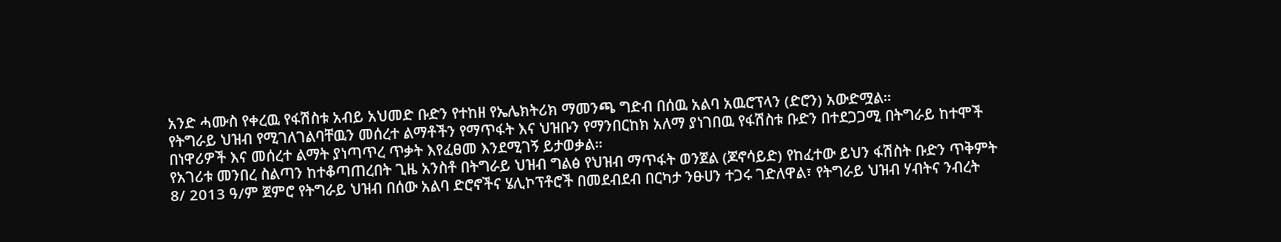አንድ ሓሙስ የቀረዉ የፋሽስቱ አብይ አህመድ ቡድን የተከዘ የኤሌክትሪክ ማመንጫ ግድብ በሰዉ አልባ አዉሮፕላን (ድሮን) አውድሟል።
የትግራይ ህዝብ የሚገለገልባቸዉን መሰረተ ልማቶችን የማጥፋት እና ህዝቡን የማንበርከክ አለማ ያነገበዉ የፋሽስቱ ቡድን በተደጋጋሚ በትግራይ ከተሞች በነዋሪዎች እና መሰረተ ልማት ያነጣጥረ ጥቃት እየፈፀመ እንደሚገኝ ይታወቃል።
የአገሪቱ መንበረ ስልጣን ከተቆጣጠረበት ጊዜ አንስቶ በትግራይ ህዝብ ግልፅ የህዝብ ማጥፋት ወንጀል (ጆኖሳይድ) የከፈተው ይህን ፋሽስት ቡድን ጥቅምት 8/ 2013 ዓ/ም ጀምሮ የትግራይ ህዝብ በሰው አልባ ድሮኖችና ሄሊኮፕቶሮች በመደብደብ በርካታ ንፁሀን ተጋሩ ገድለዋል፣ የትግራይ ህዝብ ሃብትና ንብረት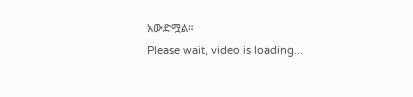አውድሟል።
Please wait, video is loading...